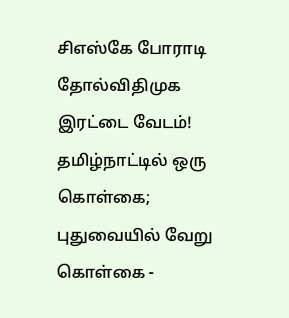சிஎஸ்கே போராடி தோல்விதிமுக இரட்டை வேடம்! தமிழ்நாட்டில் ஒரு கொள்கை; புதுவையில் வேறு கொள்கை -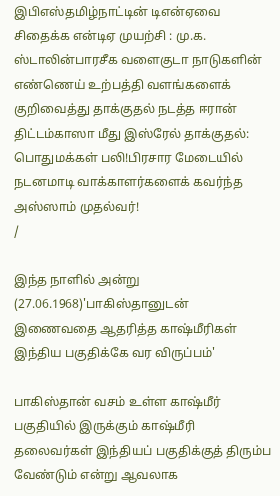இபிஎஸ்தமிழ்நாட்டின் டிஎன்ஏவை சிதைக்க என்டிஏ முயற்சி : மு.க. ஸ்டாலின்பாரசீக வளைகுடா நாடுகளின் எண்ணெய் உற்பத்தி வளங்களைக் குறிவைத்து தாக்குதல் நடத்த ஈரான் திட்டம்காஸா மீது இஸ்ரேல் தாக்குதல்: பொதுமக்கள் பலி!பிரசார மேடையில் நடனமாடி வாக்காளர்களைக் கவர்ந்த அஸ்ஸாம் முதல்வர்!
/

இந்த நாளில் அன்று (27.06.1968)'பாகிஸ்தானுடன் இணைவதை ஆதரித்த காஷ்மீரிகள் இந்திய பகுதிக்கே வர விருப்பம்'

பாகிஸ்தான் வசம் உள்ள காஷ்மீர் பகுதியில் இருக்கும் காஷ்மீரி தலைவர்கள் இந்தியப் பகுதிக்குத் திரும்ப வேண்டும் என்று ஆவலாக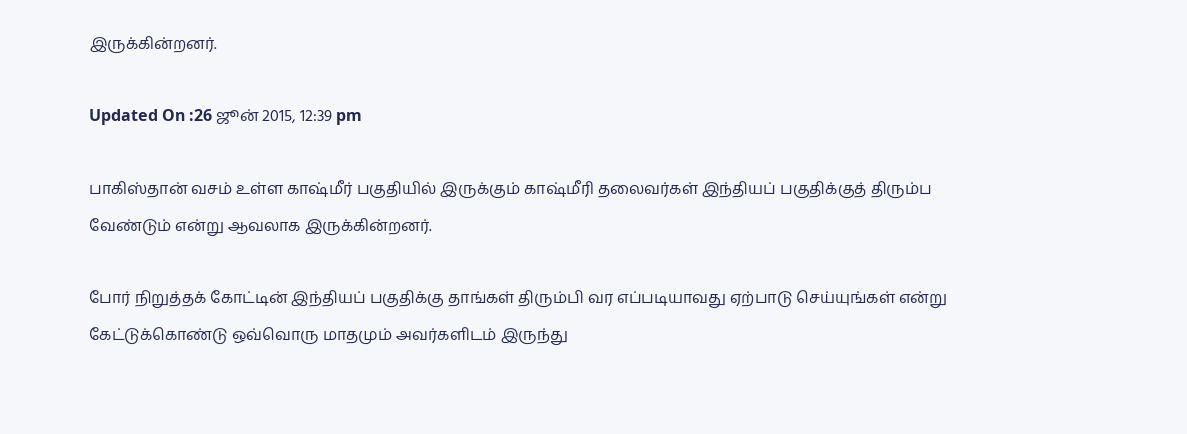இருக்கின்றனர்.

Updated On :26 ஜூன் 2015, 12:39 pm

பாகிஸ்தான் வசம் உள்ள காஷ்மீர் பகுதியில் இருக்கும் காஷ்மீரி தலைவர்கள் இந்தியப் பகுதிக்குத் திரும்ப வேண்டும் என்று ஆவலாக இருக்கின்றனர்.

போர் நிறுத்தக் கோட்டின் இந்தியப் பகுதிக்கு தாங்கள் திரும்பி வர எப்படியாவது ஏற்பாடு செய்யுங்கள் என்று கேட்டுக்கொண்டு ஒவ்வொரு மாதமும் அவர்களிடம் இருந்து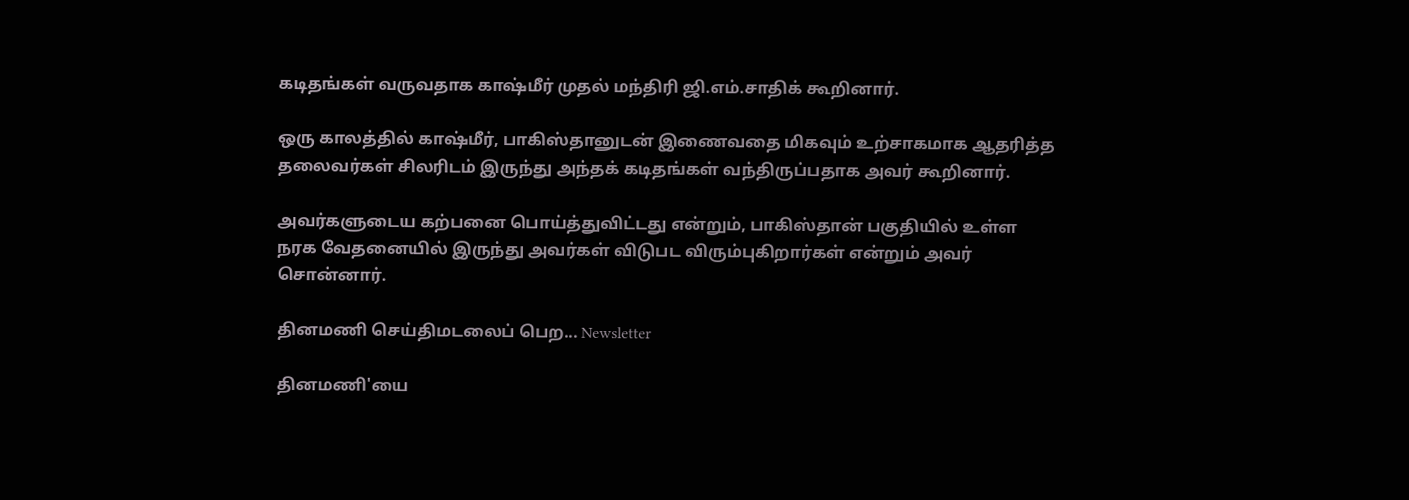கடிதங்கள் வருவதாக காஷ்மீர் முதல் மந்திரி ஜி.எம்.சாதிக் கூறினார்.

ஒரு காலத்தில் காஷ்மீர், பாகிஸ்தானுடன் இணைவதை மிகவும் உற்சாகமாக ஆதரித்த தலைவர்கள் சிலரிடம் இருந்து அந்தக் கடிதங்கள் வந்திருப்பதாக அவர் கூறினார்.

அவர்களுடைய கற்பனை பொய்த்துவிட்டது என்றும், பாகிஸ்தான் பகுதியில் உள்ள நரக வேதனையில் இருந்து அவர்கள் விடுபட விரும்புகிறார்கள் என்றும் அவர் சொன்னார்.

தினமணி செய்திமடலைப் பெற... Newsletter

தினமணி'யை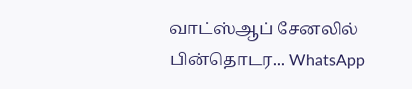வாட்ஸ்ஆப் சேனலில் பின்தொடர... WhatsApp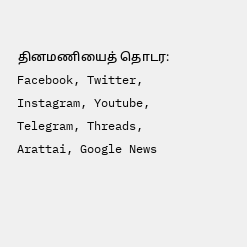தினமணியைத் தொடர: Facebook, Twitter, Instagram, Youtube, Telegram, Threads, Arattai, Google News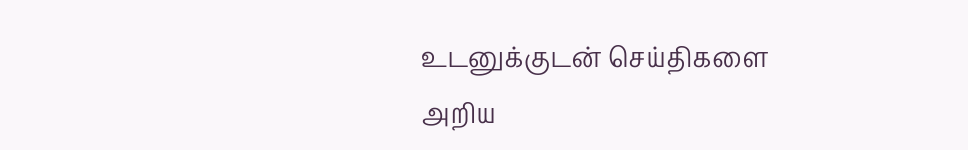உடனுக்குடன் செய்திகளை அறிய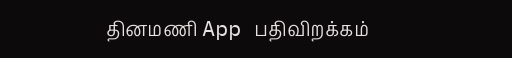தினமணி App பதிவிறக்கம்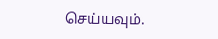செய்யவும்.